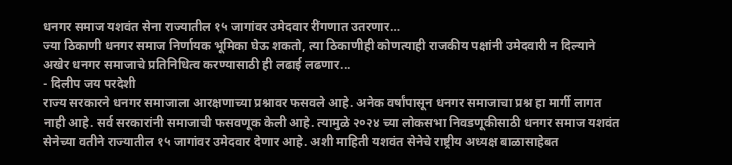धनगर समाज यशवंत सेना राज्यातील १५ जागांवर उमेदवार रींगणात उतरणार…
ज्या ठिकाणी धनगर समाज निर्णायक भूमिका घेऊ शकतो, त्या ठिकाणीही कोणत्याही राजकीय पक्षांनी उमेदवारी न दिल्याने अखेर धनगर समाजाचे प्रतिनिधित्व करण्यासाठी ही लढाई लढणार...
- दिलीप जय परदेशी
राज्य सरकारने धनगर समाजाला आरक्षणाच्या प्रश्नावर फसवले आहे. अनेक वर्षांपासून धनगर समाजाचा प्रश्न हा मार्गी लागत नाही आहे. सर्व सरकारांनी समाजाची फसवणूक केली आहे. त्यामुळे २०२४ च्या लोकसभा निवडणूकीसाठी धनगर समाज यशवंत सेनेच्या वतीने राज्यातील १५ जागांवर उमेदवार देणार आहे. अशी माहिती यशवंत सेनेचे राष्ट्रीय अध्यक्ष बाळासाहेबत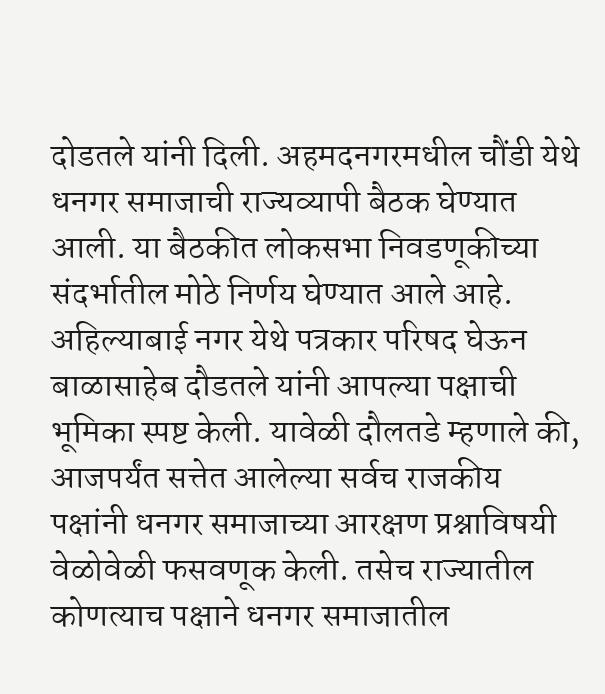दोडतले यांनी दिली. अहमदनगरमधील चौंडी येथे धनगर समाजाची राज्यव्यापी बैठक घेण्यात आली. या बैठकीत लोकसभा निवडणूकीच्या संदर्भातील मोठे निर्णय घेण्यात आले आहे.
अहिल्याबाई नगर येथे पत्रकार परिषद घेऊन बाळासाहेब दौडतले यांनी आपल्या पक्षाची भूमिका स्पष्ट केली. यावेळी दौलतडे म्हणाले की, आजपर्यंत सत्तेत आलेल्या सर्वच राजकीय पक्षांनी धनगर समाजाच्या आरक्षण प्रश्नाविषयी वेळोवेळी फसवणूक केली. तसेच राज्यातील कोणत्याच पक्षाने धनगर समाजातील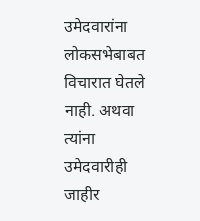उमेदवारांना लोकसभेबाबत विचारात घेतले नाही. अथवा त्यांना उमेदवारीही जाहीर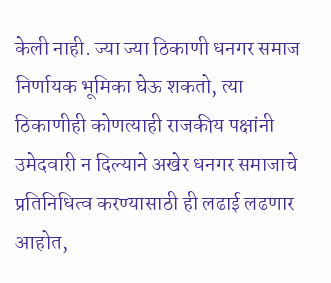केली नाही. ज्या ज्या ठिकाणी धनगर समाज निर्णायक भूमिका घेऊ शकतो, त्या ठिकाणीही कोणत्याही राजकीय पक्षांनी उमेदवारी न दिल्याने अखेर धनगर समाजाचे प्रतिनिधित्व करण्यासाठी ही लढाई लढणार आहोत,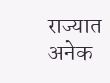राज्यात अनेक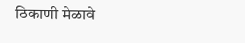ठिकाणी मेळावे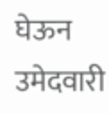घेऊन उमेदवारी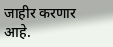जाहीर करणार आहे.